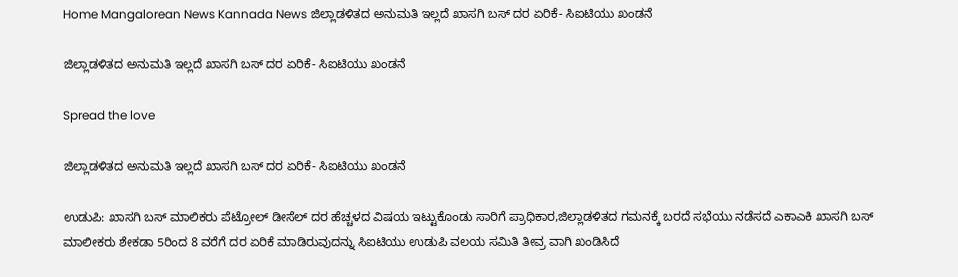Home Mangalorean News Kannada News ಜಿಲ್ಲಾಡಳಿತದ ಅನುಮತಿ ಇಲ್ಲದೆ ಖಾಸಗಿ ಬಸ್ ದರ ಏರಿಕೆ- ಸಿಐಟಿಯು ಖಂಡನೆ

ಜಿಲ್ಲಾಡಳಿತದ ಅನುಮತಿ ಇಲ್ಲದೆ ಖಾಸಗಿ ಬಸ್ ದರ ಏರಿಕೆ- ಸಿಐಟಿಯು ಖಂಡನೆ

Spread the love

ಜಿಲ್ಲಾಡಳಿತದ ಅನುಮತಿ ಇಲ್ಲದೆ ಖಾಸಗಿ ಬಸ್ ದರ ಏರಿಕೆ- ಸಿಐಟಿಯು ಖಂಡನೆ

ಉಡುಪಿ: ಖಾಸಗಿ ಬಸ್ ಮಾಲಿಕರು ಪೆಟ್ರೋಲ್ ಡೀಸೆಲ್ ದರ ಹೆಚ್ಚಳದ ವಿಷಯ ಇಟ್ಟುಕೊಂಡು ಸಾರಿಗೆ ಪ್ರಾಧಿಕಾರ,ಜಿಲ್ಲಾಡಳಿತದ ಗಮನಕ್ಕೆ ಬರದೆ ಸಭೆಯು ನಡೆಸದೆ ಎಕಾಎಕಿ ಖಾಸಗಿ ಬಸ್ ಮಾಲೀಕರು ಶೇಕಡಾ 5ರಿಂದ 8 ವರೆಗೆ ದರ ಏರಿಕೆ ಮಾಡಿರುವುದನ್ನು ಸಿಐಟಿಯು ಉಡುಪಿ ವಲಯ ಸಮಿತಿ ತೀವ್ರ ವಾಗಿ ಖಂಡಿಸಿದೆ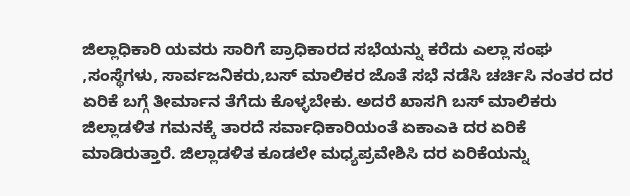ಜಿಲ್ಲಾಧಿಕಾರಿ ಯವರು ಸಾರಿಗೆ ಪ್ರಾಧಿಕಾರದ ಸಭೆಯನ್ನು ಕರೆದು ಎಲ್ಲಾ ಸಂಘ ,ಸಂಸ್ಥೆಗಳು, ಸಾರ್ವಜನಿಕರು,ಬಸ್ ಮಾಲಿಕರ ಜೊತೆ ಸಭೆ ನಡೆಸಿ ಚರ್ಚಿಸಿ ನಂತರ ದರ ಏರಿಕೆ ಬಗ್ಗೆ ತೀರ್ಮಾನ ತೆಗೆದು ಕೊಳ್ಳಬೇಕು. ಅದರೆ ಖಾಸಗಿ ಬಸ್ ಮಾಲಿಕರು ಜಿಲ್ಲಾಡಳಿತ ಗಮನಕ್ಕೆ ತಾರದೆ ಸರ್ವಾಧಿಕಾರಿಯಂತೆ ಏಕಾಎಕಿ ದರ ಏರಿಕೆ ಮಾಡಿರುತ್ತಾರೆ. ಜಿಲ್ಲಾಡಳಿತ ಕೂಡಲೇ ಮಧ್ಯಪ್ರವೇಶಿಸಿ ದರ ಏರಿಕೆಯನ್ನು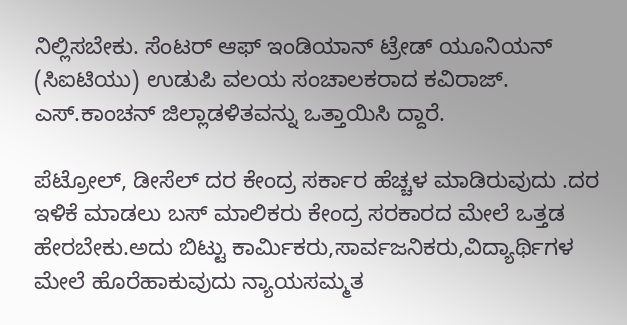ನಿಲ್ಲಿಸಬೇಕು. ಸೆಂಟರ್ ಆಫ್ ಇಂಡಿಯಾನ್ ಟ್ರೇಡ್ ಯೂನಿಯನ್ (ಸಿಐಟಿಯು) ಉಡುಪಿ ವಲಯ ಸಂಚಾಲಕರಾದ ಕವಿರಾಜ್. ಎಸ್.ಕಾಂಚನ್ ಜಿಲ್ಲಾಡಳಿತವನ್ನು ಒತ್ತಾಯಿಸಿ ದ್ದಾರೆ.

ಪೆಟ್ರೋಲ್, ಡೀಸೆಲ್ ದರ ಕೇಂದ್ರ ಸರ್ಕಾರ ಹೆಚ್ಚಳ ಮಾಡಿರುವುದು .ದರ ಇಳಿಕೆ ಮಾಡಲು ಬಸ್ ಮಾಲಿಕರು ಕೇಂದ್ರ ಸರಕಾರದ ಮೇಲೆ ಒತ್ತಡ ಹೇರಬೇಕು.ಅದು ಬಿಟ್ಟು ಕಾರ್ಮಿಕರು,ಸಾರ್ವಜನಿಕರು,ವಿದ್ಯಾರ್ಥಿಗಳ ಮೇಲೆ ಹೊರೆಹಾಕುವುದು ನ್ಯಾಯಸಮ್ಮತ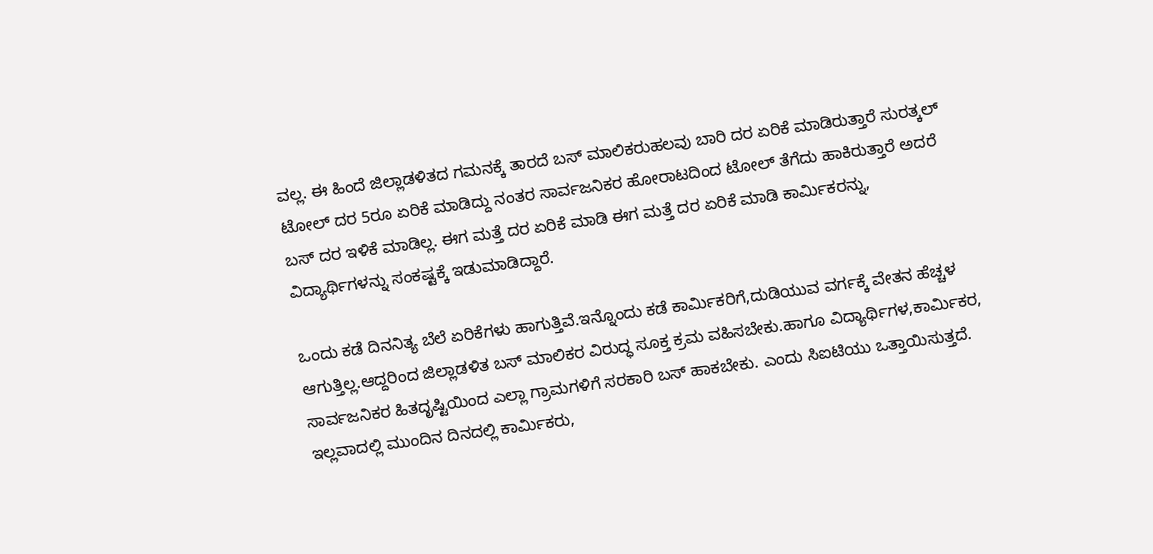ವಲ್ಲ. ಈ ಹಿಂದೆ ಜಿಲ್ಲಾಡಳಿತದ ಗಮನಕ್ಕೆ ತಾರದೆ ಬಸ್ ಮಾಲಿಕರುಹಲವು ಬಾರಿ ದರ ಏರಿಕೆ ಮಾಡಿರುತ್ತಾರೆ ಸುರತ್ಕಲ್ ಟೋಲ್ ದರ 5ರೂ ಏರಿಕೆ ಮಾಡಿದ್ದು ನಂತರ ಸಾರ್ವಜನಿಕರ ಹೋರಾಟದಿಂದ ಟೋಲ್ ತೆಗೆದು ಹಾಕಿರುತ್ತಾರೆ ಅದರೆ ಬಸ್ ದರ ಇಳಿಕೆ ಮಾಡಿಲ್ಲ. ಈಗ ಮತ್ತೆ ದರ ಏರಿಕೆ ಮಾಡಿ ಈಗ ಮತ್ತೆ ದರ ಏರಿಕೆ ಮಾಡಿ ಕಾರ್ಮಿಕರನ್ನು, ವಿದ್ಯಾರ್ಥಿಗಳನ್ನು ಸಂಕಷ್ಟಕ್ಕೆ ಇಡುಮಾಡಿದ್ದಾರೆ.

ಒಂದು ಕಡೆ ದಿನನಿತ್ಯ ಬೆಲೆ ಏರಿಕೆಗಳು ಹಾಗುತ್ತಿವೆ.ಇನ್ನೊಂದು ಕಡೆ ಕಾರ್ಮಿಕರಿಗೆ,ದುಡಿಯುವ ವರ್ಗಕ್ಕೆ ವೇತನ ಹೆಚ್ಚಳ ಆಗುತ್ತಿಲ್ಲ.ಆದ್ದರಿಂದ ಜಿಲ್ಲಾಡಳಿತ ಬಸ್ ಮಾಲಿಕರ ವಿರುದ್ಧ ಸೂಕ್ತ ಕ್ರಮ ವಹಿಸಬೇಕು.ಹಾಗೂ ವಿದ್ಯಾರ್ಥಿಗಳ,ಕಾರ್ಮಿಕರ, ಸಾರ್ವಜನಿಕರ ಹಿತದೃಷ್ಟಿಯಿಂದ ಎಲ್ಲಾ ಗ್ರಾಮಗಳಿಗೆ ಸರಕಾರಿ ಬಸ್ ಹಾಕಬೇಕು. ಎಂದು ಸಿಐಟಿಯು ಒತ್ತಾಯಿಸುತ್ತದೆ. ಇಲ್ಲವಾದಲ್ಲಿ ಮುಂದಿನ ದಿನದಲ್ಲಿ ಕಾರ್ಮಿಕರು,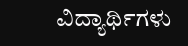ವಿದ್ಯಾರ್ಥಿಗಳು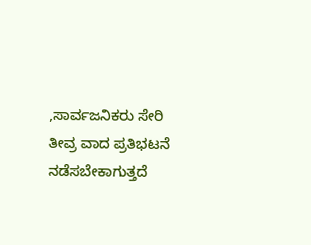,ಸಾರ್ವಜನಿಕರು ಸೇರಿ ತೀವ್ರ ವಾದ ಪ್ರತಿಭಟನೆ ನಡೆಸಬೇಕಾಗುತ್ತದೆ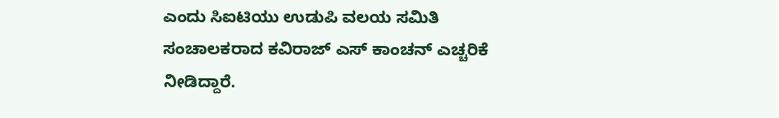ಎಂದು ಸಿಐಟಿಯು ಉಡುಪಿ ವಲಯ ಸಮಿತಿ ಸಂಚಾಲಕರಾದ ಕವಿರಾಜ್ ಎಸ್ ಕಾಂಚನ್ ಎಚ್ಚರಿಕೆ ನೀಡಿದ್ದಾರೆ.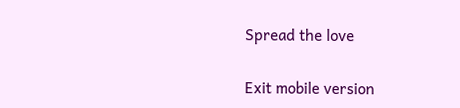Spread the love

Exit mobile version